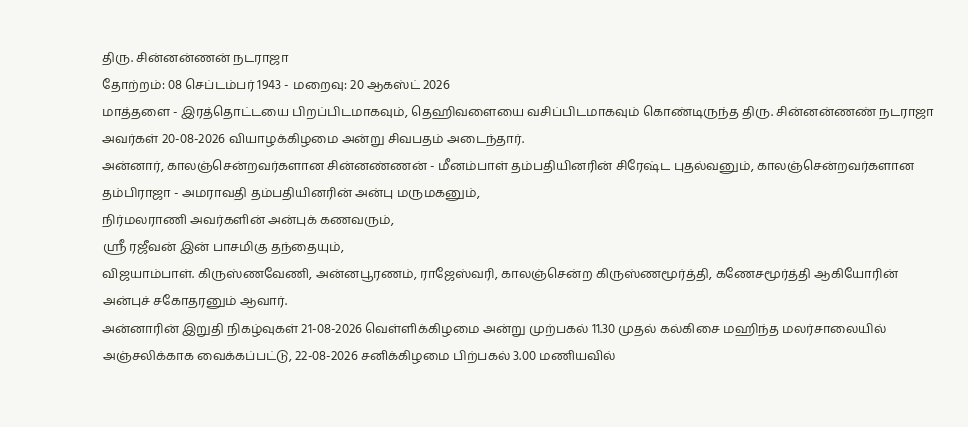திரு. சின்னன்ணன் நடராஜா
தோற்றம்: 08 செப்டம்பர் 1943 - மறைவு: 20 ஆகஸ்ட் 2026
மாத்தளை - இரத்தொட்டயை பிறப்பிடமாகவும், தெஹிவளையை வசிப்பிடமாகவும் கொண்டிருந்த திரு. சின்னன்ணண் நடராஜா அவர்கள் 20-08-2026 வியாழக்கிழமை அன்று சிவபதம் அடைந்தார்.
அன்னார், காலஞ்சென்றவர்களான சின்னண்ணன் - மீனம்பாள் தம்பதியினரின் சிரேஷ்ட புதல்வனும், காலஞ்சென்றவர்களான தம்பிராஜா - அமராவதி தம்பதியினரின் அன்பு மருமகனும்,
நிர்மலராணி அவர்களின் அன்புக் கணவரும்,
ஸ்ரீ ரஜீவன் இன் பாசமிகு தந்தையும்,
விஜயாம்பாள். கிருஸ்ணவேணி, அன்னபூரணம், ராஜேஸ்வரி, காலஞ்சென்ற கிருஸ்ணமூர்த்தி, கணேசமூர்த்தி ஆகியோரின் அன்புச் சகோதரனும் ஆவார்.
அன்னாரின் இறுதி நிகழ்வுகள் 21-08-2026 வெள்ளிக்கிழமை அன்று முற்பகல் 11.30 முதல் கல்கிசை மஹிந்த மலர்சாலையில் அஞ்சலிக்காக வைக்கப்பட்டு, 22-08-2026 சனிக்கிழமை பிற்பகல் 3.00 மணியவில்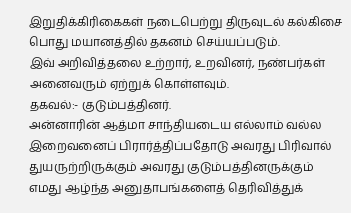இறுதிக்கிரிகைகள் நடைபெற்று திருவுடல் கல்கிசை பொது மயானத்தில் தகனம் செய்யப்படும்.
இவ் அறிவித்தலை உற்றார், உறவினர், நண்பர்கள் அனைவரும் ஏற்றுக் கொள்ளவும்.
தகவல்:- குடும்பத்தினர்.
அன்னாரின் ஆத்மா சாந்தியடைய எல்லாம் வல்ல இறைவனைப் பிரார்த்திப்பதோடு அவரது பிரிவால் துயருற்றிருக்கும் அவரது குடும்பத்தினருக்கும் எமது ஆழ்ந்த அனுதாபங்களைத் தெரிவித்துக்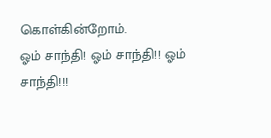கொள்கின்றோம்.
ஓம் சாந்தி! ஓம் சாந்தி!! ஓம் சாந்தி!!!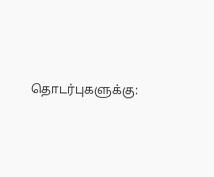தொடர்புகளுக்கு: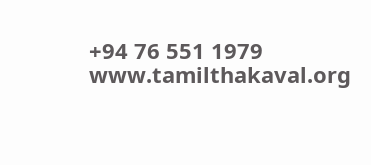+94 76 551 1979
www.tamilthakaval.org